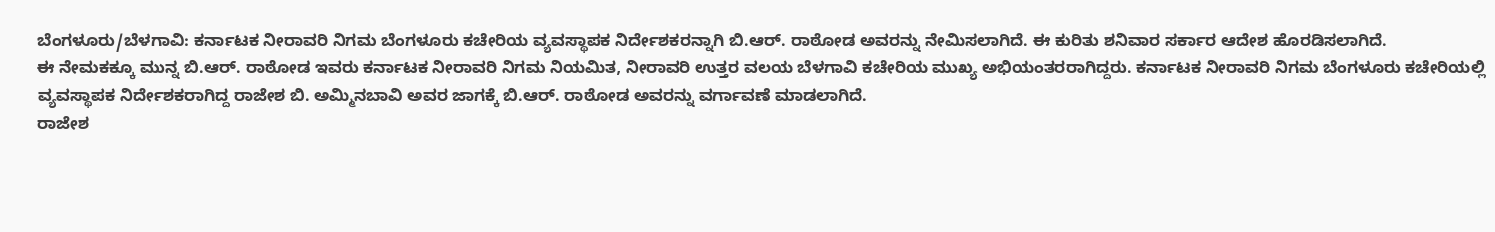ಬೆಂಗಳೂರು/ಬೆಳಗಾವಿ: ಕರ್ನಾಟಕ ನೀರಾವರಿ ನಿಗಮ ಬೆಂಗಳೂರು ಕಚೇರಿಯ ವ್ಯವಸ್ಥಾಪಕ ನಿರ್ದೇಶಕರನ್ನಾಗಿ ಬಿ.ಆರ್. ರಾಠೋಡ ಅವರನ್ನು ನೇಮಿಸಲಾಗಿದೆ. ಈ ಕುರಿತು ಶನಿವಾರ ಸರ್ಕಾರ ಆದೇಶ ಹೊರಡಿಸಲಾಗಿದೆ.
ಈ ನೇಮಕಕ್ಕೂ ಮುನ್ನ ಬಿ.ಆರ್. ರಾಠೋಡ ಇವರು ಕರ್ನಾಟಕ ನೀರಾವರಿ ನಿಗಮ ನಿಯಮಿತ, ನೀರಾವರಿ ಉತ್ತರ ವಲಯ ಬೆಳಗಾವಿ ಕಚೇರಿಯ ಮುಖ್ಯ ಅಭಿಯಂತರರಾಗಿದ್ದರು. ಕರ್ನಾಟಕ ನೀರಾವರಿ ನಿಗಮ ಬೆಂಗಳೂರು ಕಚೇರಿಯಲ್ಲಿ ವ್ಯವಸ್ಥಾಪಕ ನಿರ್ದೇಶಕರಾಗಿದ್ದ ರಾಜೇಶ ಬಿ. ಅಮ್ಮಿನಬಾವಿ ಅವರ ಜಾಗಕ್ಕೆ ಬಿ.ಆರ್. ರಾಠೋಡ ಅವರನ್ನು ವರ್ಗಾವಣೆ ಮಾಡಲಾಗಿದೆ.
ರಾಜೇಶ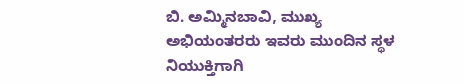ಬಿ. ಅಮ್ಮಿನಬಾವಿ, ಮುಖ್ಯ ಅಭಿಯಂತರರು ಇವರು ಮುಂದಿನ ಸ್ಥಳ ನಿಯುಕ್ತಿಗಾಗಿ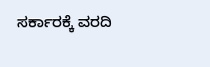ಸರ್ಕಾರಕ್ಕೆ ವರದಿ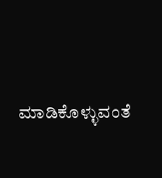ಮಾಡಿಕೊಳ್ಳುವಂತೆ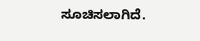ಸೂಚಿಸಲಾಗಿದೆ.